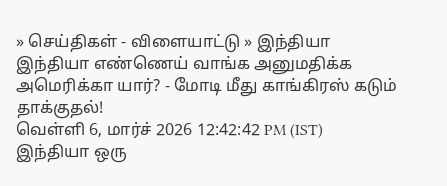» செய்திகள் - விளையாட்டு » இந்தியா
இந்தியா எண்ணெய் வாங்க அனுமதிக்க அமெரிக்கா யார்? - மோடி மீது காங்கிரஸ் கடும் தாக்குதல்!
வெள்ளி 6, மார்ச் 2026 12:42:42 PM (IST)
இந்தியா ஒரு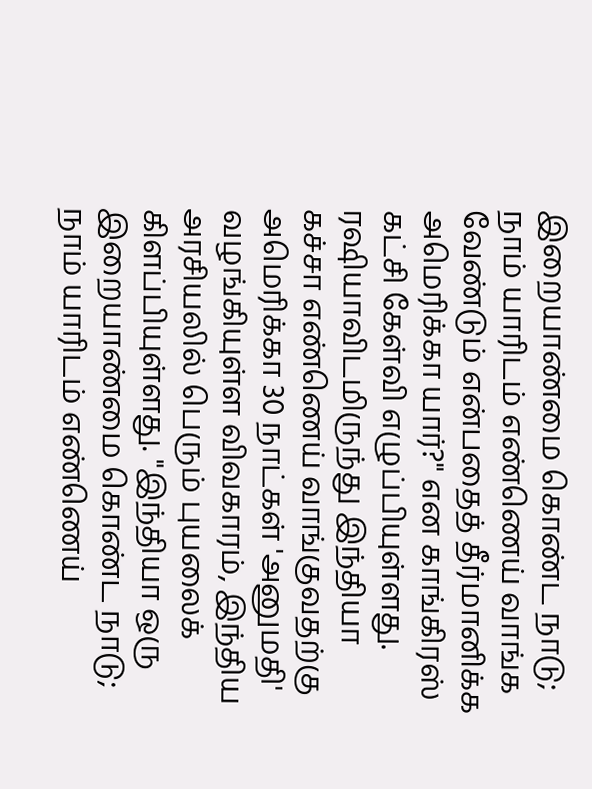இறையாண்மை கொண்ட நாடு; நாம் யாரிடம் எண்ணெய் வாங்க வேண்டும் என்பதைத் தீர்மானிக்க அமெரிக்கா யார்?" என காங்கிரஸ் கட்சி கேள்வி எழுப்பியுள்ளது.
ரஷியாவிடமிருந்து இந்தியா கச்சா எண்ணெய் வாங்குவதற்கு அமெரிக்கா 30 நாட்கள் 'அனுமதி' வழங்கியுள்ள விவகாரம், இந்திய அரசியலில் பெரும் புயலைக் கிளப்பியுள்ளது. "இந்தியா ஒரு இறையாண்மை கொண்ட நாடு; நாம் யாரிடம் எண்ணெய்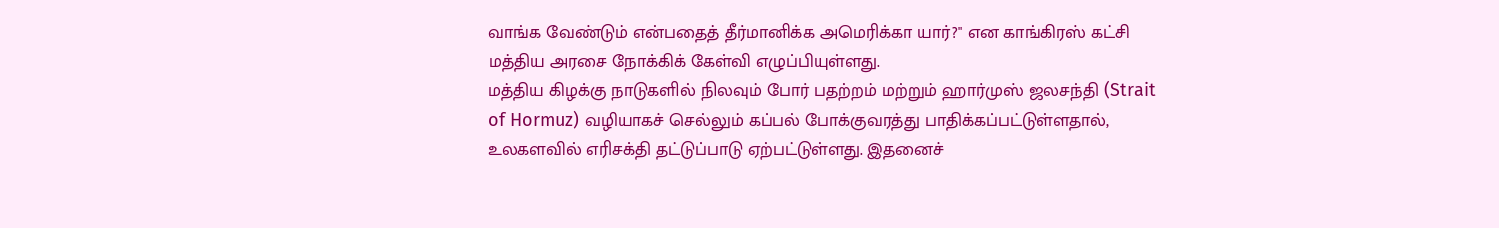வாங்க வேண்டும் என்பதைத் தீர்மானிக்க அமெரிக்கா யார்?" என காங்கிரஸ் கட்சி மத்திய அரசை நோக்கிக் கேள்வி எழுப்பியுள்ளது.
மத்திய கிழக்கு நாடுகளில் நிலவும் போர் பதற்றம் மற்றும் ஹார்முஸ் ஜலசந்தி (Strait of Hormuz) வழியாகச் செல்லும் கப்பல் போக்குவரத்து பாதிக்கப்பட்டுள்ளதால், உலகளவில் எரிசக்தி தட்டுப்பாடு ஏற்பட்டுள்ளது. இதனைச்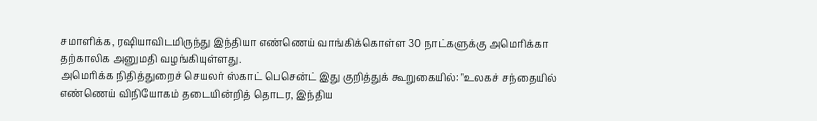சமாளிக்க, ரஷியாவிடமிருந்து இந்தியா எண்ணெய் வாங்கிக்கொள்ள 30 நாட்களுக்கு அமெரிக்கா தற்காலிக அனுமதி வழங்கியுள்ளது.
அமெரிக்க நிதித்துறைச் செயலர் ஸ்காட் பெசென்ட் இது குறித்துக் கூறுகையில்: "உலகச் சந்தையில் எண்ணெய் விநியோகம் தடையின்றித் தொடர, இந்திய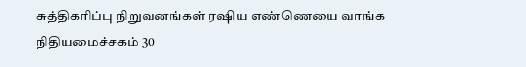சுத்திகரிப்பு நிறுவனங்கள் ரஷிய எண்ணெயை வாங்க நிதியமைச்சகம் 30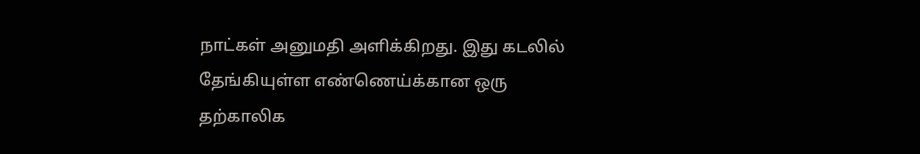நாட்கள் அனுமதி அளிக்கிறது. இது கடலில் தேங்கியுள்ள எண்ணெய்க்கான ஒரு தற்காலிக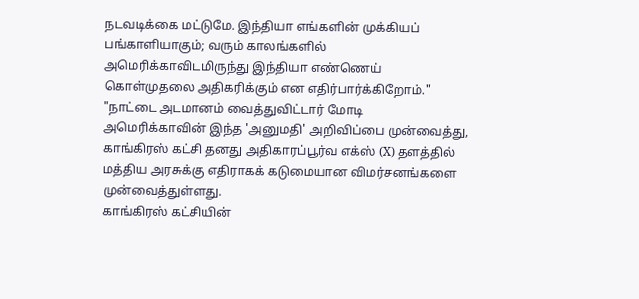நடவடிக்கை மட்டுமே. இந்தியா எங்களின் முக்கியப் பங்காளியாகும்; வரும் காலங்களில் அமெரிக்காவிடமிருந்து இந்தியா எண்ணெய் கொள்முதலை அதிகரிக்கும் என எதிர்பார்க்கிறோம்."
"நாட்டை அடமானம் வைத்துவிட்டார் மோடி
அமெரிக்காவின் இந்த 'அனுமதி' அறிவிப்பை முன்வைத்து, காங்கிரஸ் கட்சி தனது அதிகாரப்பூர்வ எக்ஸ் (X) தளத்தில் மத்திய அரசுக்கு எதிராகக் கடுமையான விமர்சனங்களை முன்வைத்துள்ளது.
காங்கிரஸ் கட்சியின்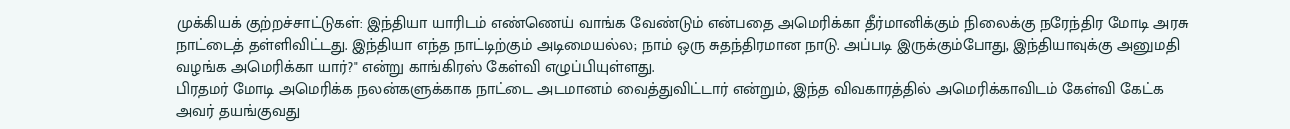முக்கியக் குற்றச்சாட்டுகள்: இந்தியா யாரிடம் எண்ணெய் வாங்க வேண்டும் என்பதை அமெரிக்கா தீர்மானிக்கும் நிலைக்கு நரேந்திர மோடி அரசு நாட்டைத் தள்ளிவிட்டது. இந்தியா எந்த நாட்டிற்கும் அடிமையல்ல; நாம் ஒரு சுதந்திரமான நாடு. அப்படி இருக்கும்போது, இந்தியாவுக்கு அனுமதி வழங்க அமெரிக்கா யார்?" என்று காங்கிரஸ் கேள்வி எழுப்பியுள்ளது.
பிரதமர் மோடி அமெரிக்க நலன்களுக்காக நாட்டை அடமானம் வைத்துவிட்டார் என்றும், இந்த விவகாரத்தில் அமெரிக்காவிடம் கேள்வி கேட்க அவர் தயங்குவது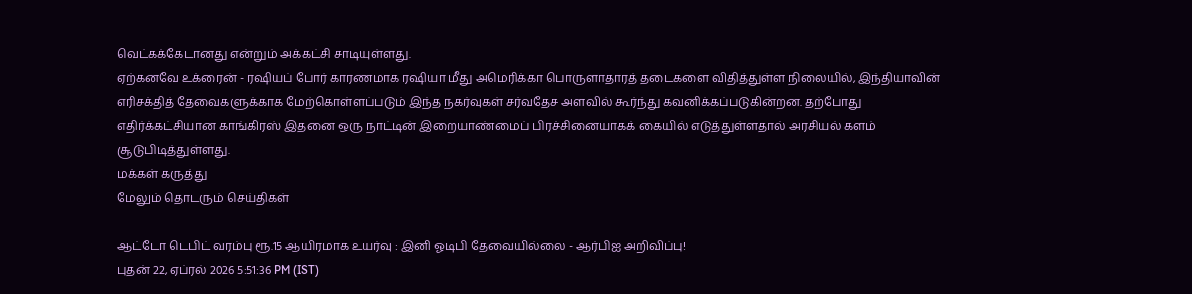வெட்கக்கேடானது என்றும் அக்கட்சி சாடியுள்ளது.
ஏற்கனவே உக்ரைன் - ரஷியப் போர் காரணமாக ரஷியா மீது அமெரிக்கா பொருளாதாரத் தடைகளை விதித்துள்ள நிலையில், இந்தியாவின் எரிசக்தித் தேவைகளுக்காக மேற்கொள்ளப்படும் இந்த நகர்வுகள் சர்வதேச அளவில் கூர்ந்து கவனிக்கப்படுகின்றன. தற்போது எதிர்க்கட்சியான காங்கிரஸ் இதனை ஒரு நாட்டின் இறையாண்மைப் பிரச்சினையாகக் கையில் எடுத்துள்ளதால் அரசியல் களம் சூடுபிடித்துள்ளது.
மக்கள் கருத்து
மேலும் தொடரும் செய்திகள்

ஆட்டோ டெபிட் வரம்பு ரூ.15 ஆயிரமாக உயர்வு : இனி ஓடிபி தேவையில்லை - ஆர்பிஐ அறிவிப்பு!
புதன் 22, ஏப்ரல் 2026 5:51:36 PM (IST)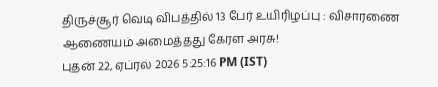திருச்சூர் வெடி விபத்தில் 13 பேர் உயிரிழப்பு : விசாரணை ஆணையம் அமைத்தது கேரள அரசு!
புதன் 22, ஏப்ரல் 2026 5:25:16 PM (IST)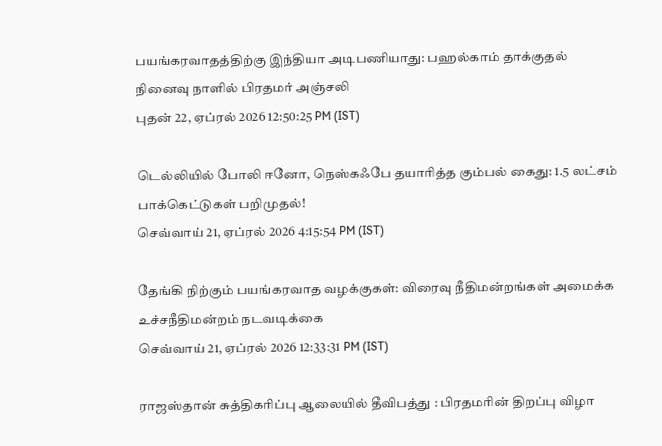பயங்கரவாதத்திற்கு இந்தியா அடிபணியாது: பஹல்காம் தாக்குதல் நினைவு நாளில் பிரதமர் அஞ்சலி
புதன் 22, ஏப்ரல் 2026 12:50:25 PM (IST)

டெல்லியில் போலி ஈனோ, நெஸ்கஃபே தயாரித்த கும்பல் கைது: 1.5 லட்சம் பாக்கெட்டுகள் பறிமுதல்!
செவ்வாய் 21, ஏப்ரல் 2026 4:15:54 PM (IST)

தேங்கி நிற்கும் பயங்கரவாத வழக்குகள்: விரைவு நீதிமன்றங்கள் அமைக்க உச்சநீதிமன்றம் நடவடிக்கை
செவ்வாய் 21, ஏப்ரல் 2026 12:33:31 PM (IST)

ராஜஸ்தான் சுத்திகரிப்பு ஆலையில் தீவிபத்து : பிரதமரின் திறப்பு விழா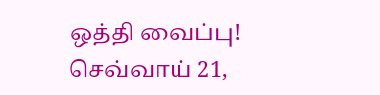ஒத்தி வைப்பு!
செவ்வாய் 21,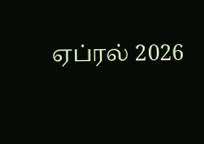ஏப்ரல் 2026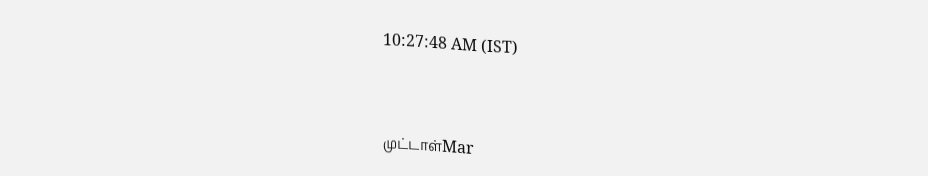10:27:48 AM (IST)


முட்டாள்Mar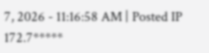7, 2026 - 11:16:58 AM | Posted IP 172.7*****